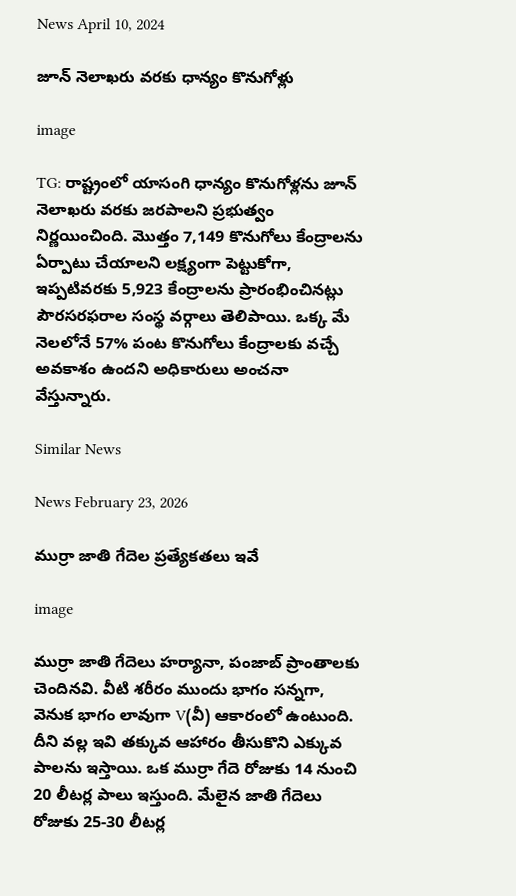News April 10, 2024

జూన్ నెలాఖరు వరకు ధాన్యం కొనుగోళ్లు

image

TG: రాష్ట్రంలో యాసంగి ధాన్యం కొనుగోళ్లను జూన్ నెలాఖరు వరకు జరపాలని ప్రభుత్వం నిర్ణయించింది. మొత్తం 7,149 కొనుగోలు కేంద్రాలను ఏర్పాటు చేయాలని లక్ష్యంగా పెట్టుకోగా, ఇప్పటివరకు 5,923 కేంద్రాలను ప్రారంభించినట్లు పౌరసరఫరాల సంస్థ వర్గాలు తెలిపాయి. ఒక్క మే నెలలోనే 57% పంట కొనుగోలు కేంద్రాలకు వచ్చే అవకాశం ఉందని అధికారులు అంచనా వేస్తున్నారు.

Similar News

News February 23, 2026

ముర్రా జాతి గేదెల ప్రత్యేకతలు ఇవే

image

ముర్రా జాతి గేదెలు హర్యానా, పంజాబ్ ప్రాంతాలకు చెందినవి. వీటి శరీరం ముందు భాగం సన్నగా, వెనుక భాగం లావుగా V(వీ) ఆకారంలో ఉంటుంది. దీని వల్ల ఇవి తక్కువ ఆహారం తీసుకొని ఎక్కువ పాలను ఇస్తాయి. ఒక ముర్రా గేదె రోజుకు 14 నుంచి 20 లీటర్ల పాలు ఇస్తుంది. మేలైన జాతి గేదెలు రోజుకు 25-30 లీటర్ల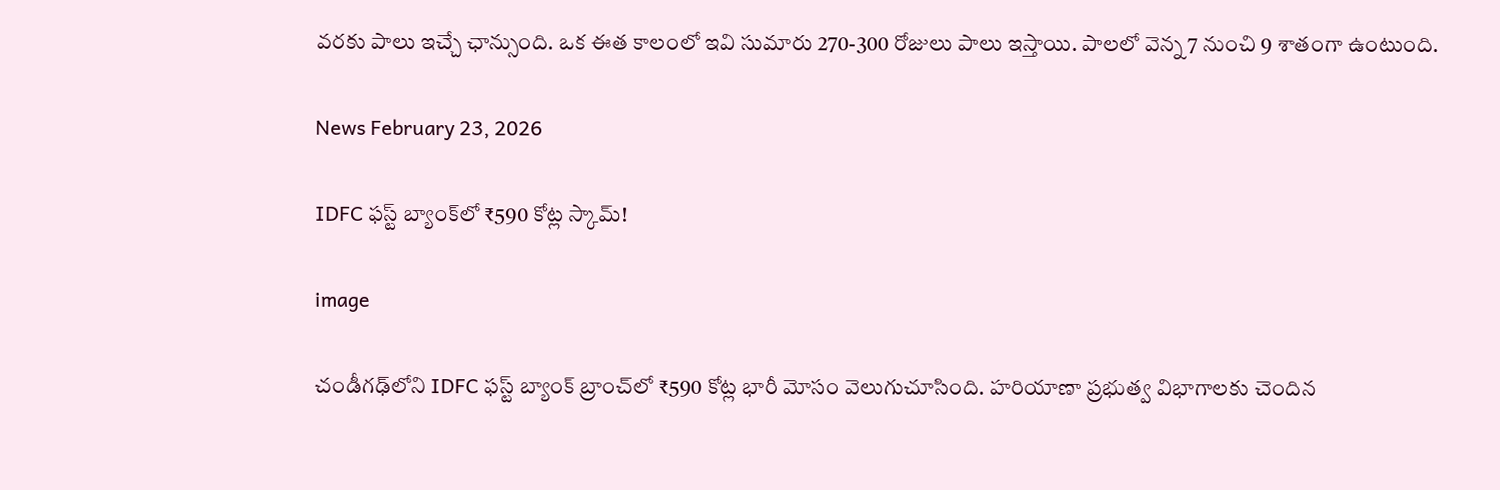వరకు పాలు ఇచ్చే ఛాన్సుంది. ఒక ఈత కాలంలో ఇవి సుమారు 270-300 రోజులు పాలు ఇస్తాయి. పాలలో వెన్న 7 నుంచి 9 శాతంగా ఉంటుంది.

News February 23, 2026

IDFC ఫస్ట్ బ్యాంక్‌లో ₹590 కోట్ల స్కామ్!

image

చండీగఢ్‌లోని IDFC ఫస్ట్ బ్యాంక్ బ్రాంచ్‌లో ₹590 కోట్ల భారీ మోసం వెలుగుచూసింది. హరియాణా ప్రభుత్వ విభాగాలకు చెందిన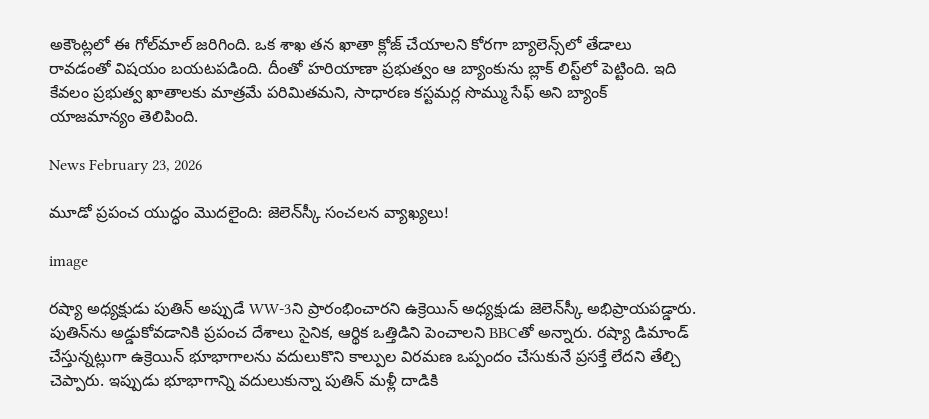అకౌంట్లలో ఈ గోల్‌మాల్ జరిగింది. ఒక శాఖ తన ఖాతా క్లోజ్ చేయాలని కోరగా బ్యాలెన్స్‌లో తేడాలు రావడంతో విషయం బయటపడింది. దీంతో హరియాణా ప్రభుత్వం ఆ బ్యాంకును బ్లాక్ లిస్ట్‌లో పెట్టింది. ఇది కేవలం ప్రభుత్వ ఖాతాలకు మాత్రమే పరిమితమని, సాధారణ కస్టమర్ల సొమ్ము సేఫ్ అని బ్యాంక్ యాజమాన్యం తెలిపింది.

News February 23, 2026

మూడో ప్రపంచ యుద్ధం మొదలైంది: జెలెన్‌స్కీ సంచలన వ్యాఖ్యలు!

image

రష్యా అధ్యక్షుడు పుతిన్ అప్పుడే WW-3ని ప్రారంభించారని ఉక్రెయిన్ అధ్యక్షుడు జెలెన్‌స్కీ అభిప్రాయపడ్డారు. పుతిన్‌ను అడ్డుకోవడానికి ప్రపంచ దేశాలు సైనిక, ఆర్థిక ఒత్తిడిని పెంచాలని BBCతో అన్నారు. రష్యా డిమాండ్ చేస్తున్నట్లుగా ఉక్రెయిన్ భూభాగాలను వదులుకొని కాల్పుల విరమణ ఒప్పందం చేసుకునే ప్రసక్తే లేదని తేల్చి చెప్పారు. ఇప్పుడు భూభాగాన్ని వదులుకున్నా పుతిన్ మళ్లీ దాడికి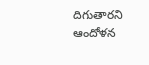దిగుతారని ఆందోళన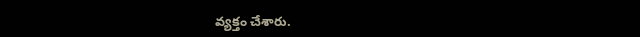వ్యక్తం చేశారు.